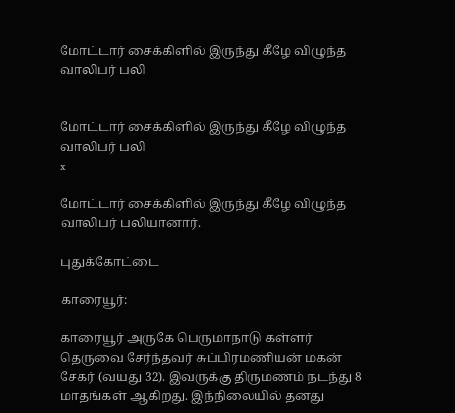மோட்டார் சைக்கிளில் இருந்து கீழே விழுந்த வாலிபர் பலி


மோட்டார் சைக்கிளில் இருந்து கீழே விழுந்த வாலிபர் பலி
x

மோட்டார் சைக்கிளில் இருந்து கீழே விழுந்த வாலிபர் பலியானார்.

புதுக்கோட்டை

காரையூர்:

காரையூர் அருகே பெருமாநாடு கள்ளர் தெருவை சேர்ந்தவர் சுப்பிரமணியன் மகன் சேகர் (வயது 32). இவருக்கு திருமணம் நடந்து 8 மாதங்கள் ஆகிறது. இந்நிலையில் தனது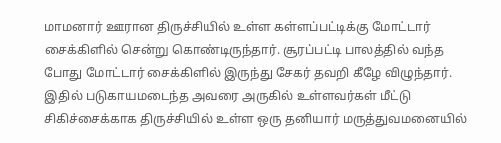மாமனார் ஊரான திருச்சியில் உள்ள கள்ளப்பட்டிக்கு மோட்டார் சைக்கிளில் சென்று கொண்டிருந்தார். சூரப்பட்டி பாலத்தில் வந்த போது மோட்டார் சைக்கிளில் இருந்து சேகர் தவறி கீழே விழுந்தார். இதில் படுகாயமடைந்த அவரை அருகில் உள்ளவர்கள் மீட்டு சிகிச்சைக்காக திருச்சியில் உள்ள ஒரு தனியார் மருத்துவமனையில்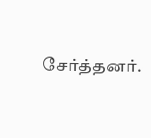சேர்த்தனர்.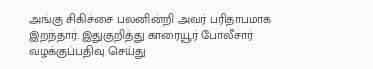அங்கு சிகிச்சை பலனின்றி அவர் பரிதாபமாக இறந்தார். இதுகுறித்து காரையூர் போலீசார் வழக்குப்பதிவு செய்து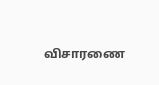விசாரணை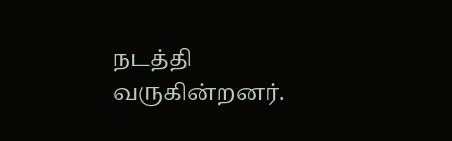நடத்தி வருகின்றனர்.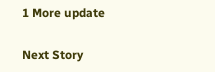1 More update

Next Story